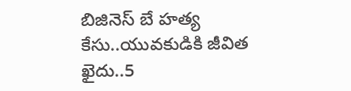బిజినెస్ బే హత్య కేసు..యువకుడికి జీవిత ఖైదు..5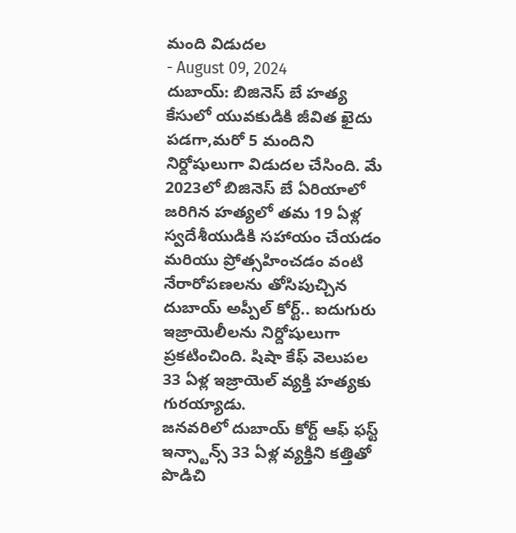మంది విడుదల
- August 09, 2024
దుబాయ్: బిజినెస్ బే హత్య కేసులో యువకుడికి జీవిత ఖైదు పడగా,మరో 5 మందిని నిర్దోషులుగా విడుదల చేసింది. మే 2023లో బిజినెస్ బే ఏరియాలో జరిగిన హత్యలో తమ 19 ఏళ్ల స్వదేశీయుడికి సహాయం చేయడం మరియు ప్రోత్సహించడం వంటి నేరారోపణలను తోసిపుచ్చిన దుబాయ్ అప్పీల్ కోర్ట్.. ఐదుగురు ఇజ్రాయెలీలను నిర్దోషులుగా ప్రకటించింది. షిషా కేఫ్ వెలుపల 33 ఏళ్ల ఇజ్రాయెల్ వ్యక్తి హత్యకు గురయ్యాడు.
జనవరిలో దుబాయ్ కోర్ట్ ఆఫ్ ఫస్ట్ ఇన్స్టాన్స్ 33 ఏళ్ల వ్యక్తిని కత్తితో పొడిచి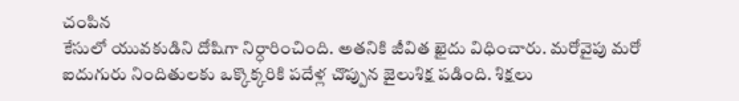చంపిన
కేసులో యువకుడిని దోషిగా నిర్ధారించింది. అతనికి జీవిత ఖైదు విధించారు. మరోవైపు మరో ఐదుగురు నిందితులకు ఒక్కొక్కరికి పదేళ్ల చొప్పున జైలుశిక్ష పడింది. శిక్షలు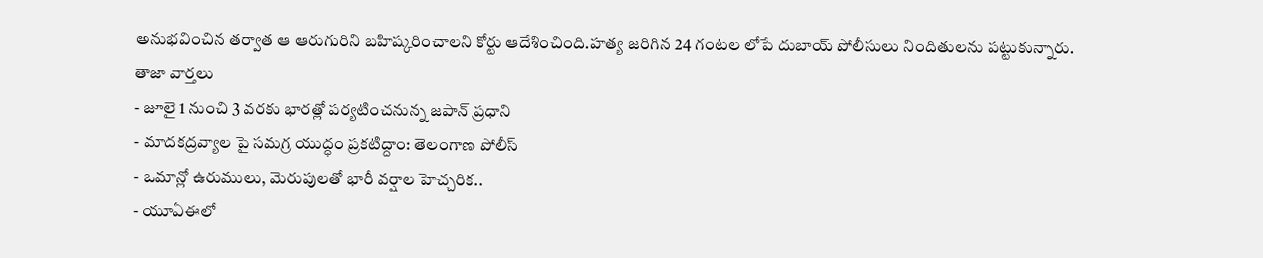అనుభవించిన తర్వాత ఆ ఆరుగురిని బహిష్కరించాలని కోర్టు ఆదేశించింది.హత్య జరిగిన 24 గంటల లోపే దుబాయ్ పోలీసులు నిందితులను పట్టుకున్నారు.
తాజా వార్తలు
- జూలై 1 నుంచి 3 వరకు భారత్లో పర్యటించనున్న జపాన్ ప్రధాని
- మాదకద్రవ్యాల పై సమగ్ర యుద్ధం ప్రకటిద్దాం: తెలంగాణ పోలీస్
- ఒమాన్లో ఉరుములు, మెరుపులతో భారీ వర్షాల హెచ్చరిక..
- యూఏఈలో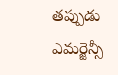తప్పుడు ఎమర్జెన్సీ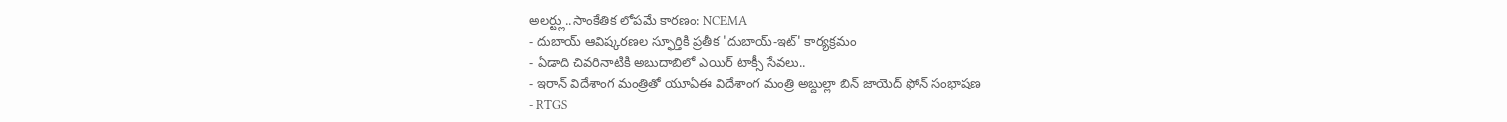అలర్ట్లు..సాంకేతిక లోపమే కారణం: NCEMA
- దుబాయ్ ఆవిష్కరణల స్ఫూర్తికి ప్రతీక 'దుబాయ్-ఇట్' కార్యక్రమం
- ఏడాది చివరినాటికి అబుదాబిలో ఎయిర్ టాక్సీ సేవలు..
- ఇరాన్ విదేశాంగ మంత్రితో యూఏఈ విదేశాంగ మంత్రి అబ్దుల్లా బిన్ జాయెద్ ఫోన్ సంభాషణ
- RTGS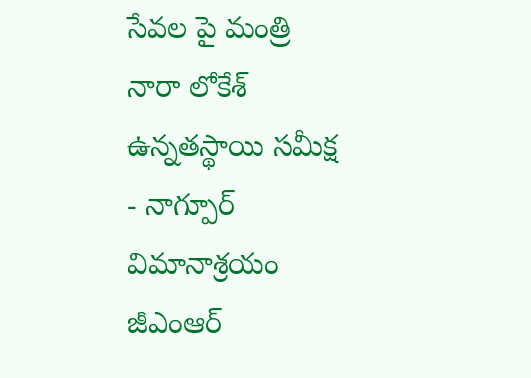సేవల పై మంత్రి నారా లోకేశ్ ఉన్నతస్థాయి సమీక్ష
- నాగ్పూర్ విమానాశ్రయం జీఎంఆర్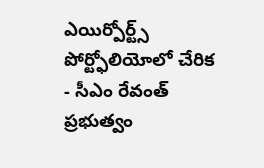ఎయిర్పోర్ట్స్ పోర్ట్ఫోలియోలో చేరిక
- సీఎం రేవంత్ ప్రభుత్వం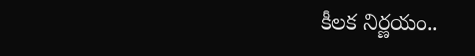కీలక నిర్ణయం..